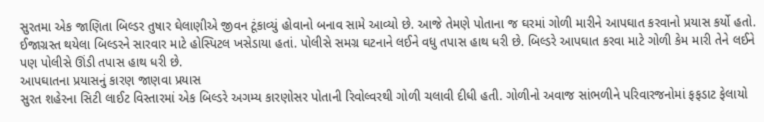સુરતમા એક જાણિતા બિલ્ડર તુષાર ઘેલાણીએ જીવન ટૂંકાવ્યું હોવાનો બનાવ સામે આવ્યો છે. આજે તેમણે પોતાના જ ઘરમાં ગોળી મારીને આપઘાત કરવાનો પ્રયાસ કર્યો હતો. ઈજાગ્રસ્ત થયેલા બિલ્ડરને સારવાર માટે હોસ્પિટલ ખસેડાયા હતાં. પોલીસે સમગ્ર ઘટનાને લઈને વધુ તપાસ હાથ ધરી છે. બિલ્ડરે આપઘાત કરવા માટે ગોળી કેમ મારી તેને લઈને પણ પોલીસે ઊંડી તપાસ હાથ ધરી છે.
આપઘાતના પ્રયાસનું કારણ જાણવા પ્રયાસ
સુરત શહેરના સિટી લાઈટ વિસ્તારમાં એક બિલ્ડરે અગમ્ય કારણોસર પોતાની રિવોલ્વરથી ગોળી ચલાવી દીધી હતી. ગોળીનો અવાજ સાંભળીને પરિવારજનોમાં ફફડાટ ફેલાયો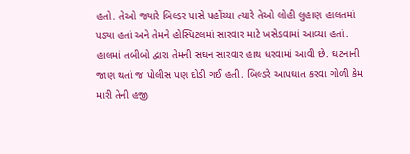હતો. તેઓ જ્યારે બિલ્ડર પાસે પહોંચ્યા ત્યારે તેઓ લોહી લુહાણ હાલતમાં પડ્યા હતાં અને તેમને હોસ્પિટલમાં સારવાર માટે ખસેડવામાં આવ્યા હતાં. હાલમાં તબીબો દ્વારા તેમની સઘન સારવાર હાથ ધરવામાં આવી છે. ઘટનાની જાણ થતાં જ પોલીસ પણ દોડી ગઈ હતી. બિલ્ડરે આપઘાત કરવા ગોળી કેમ મારી તેની હજી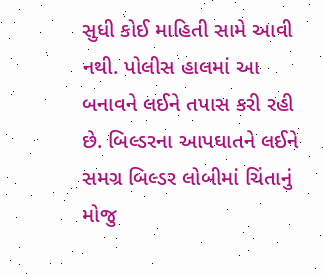સુધી કોઈ માહિતી સામે આવી નથી. પોલીસ હાલમાં આ બનાવને લઈને તપાસ કરી રહી છે. બિલ્ડરના આપઘાતને લઈને સમગ્ર બિલ્ડર લોબીમાં ચિંતાનું મોજુ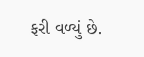ફરી વળ્યું છે.